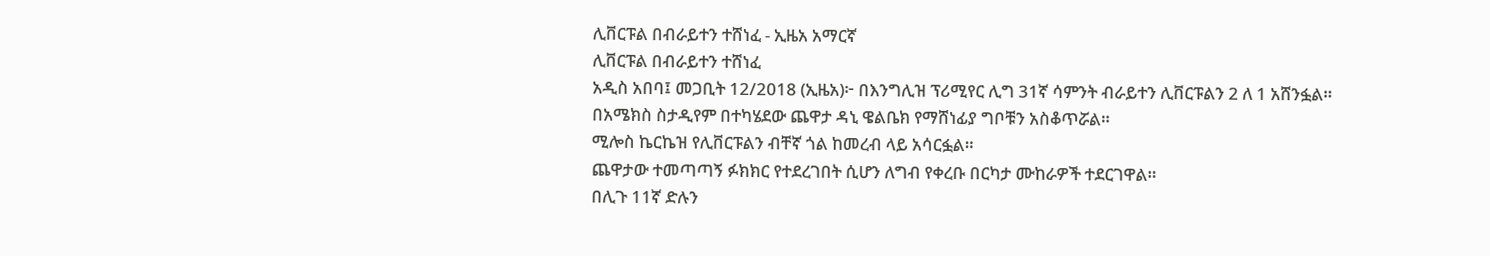ሊቨርፑል በብራይተን ተሸነፈ - ኢዜአ አማርኛ
ሊቨርፑል በብራይተን ተሸነፈ
አዲስ አበባ፤ መጋቢት 12/2018 (ኢዜአ)፦ በእንግሊዝ ፕሪሚየር ሊግ 31ኛ ሳምንት ብራይተን ሊቨርፑልን 2 ለ 1 አሸንፏል።
በአሜክስ ስታዲየም በተካሄደው ጨዋታ ዳኒ ዌልቤክ የማሸነፊያ ግቦቹን አስቆጥሯል።
ሚሎስ ኬርኬዝ የሊቨርፑልን ብቸኛ ጎል ከመረብ ላይ አሳርፏል።
ጨዋታው ተመጣጣኝ ፉክክር የተደረገበት ሲሆን ለግብ የቀረቡ በርካታ ሙከራዎች ተደርገዋል።
በሊጉ 11ኛ ድሉን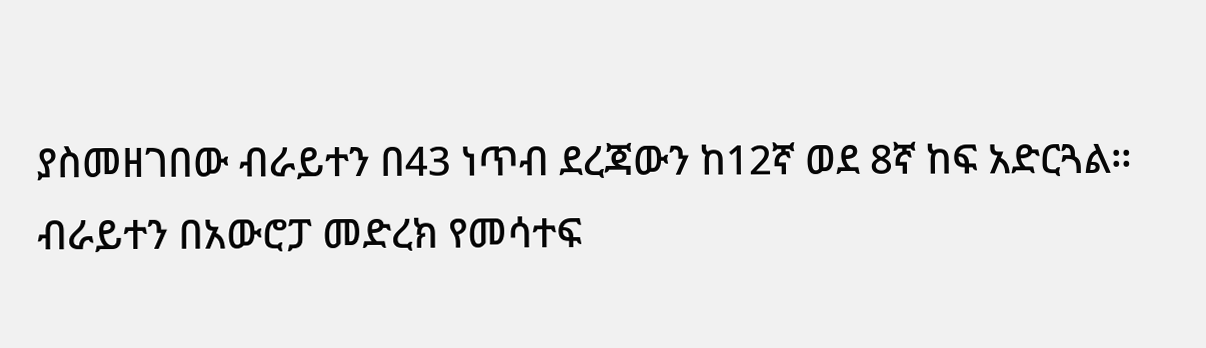ያስመዘገበው ብራይተን በ43 ነጥብ ደረጃውን ከ12ኛ ወደ 8ኛ ከፍ አድርጓል።
ብራይተን በአውሮፓ መድረክ የመሳተፍ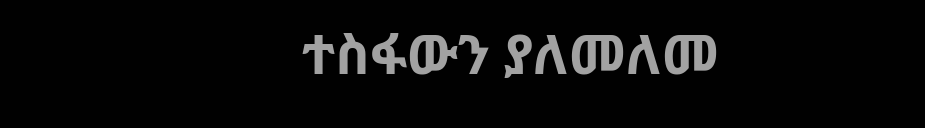ተስፋውን ያለመለመ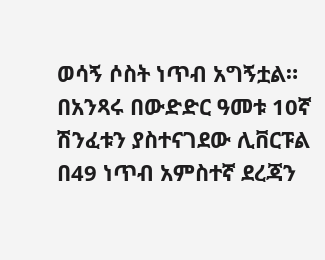ወሳኝ ሶስት ነጥብ አግኝቷል።
በአንጻሩ በውድድር ዓመቱ 10ኛ ሽንፈቱን ያስተናገደው ሊቨርፑል በ49 ነጥብ አምስተኛ ደረጃን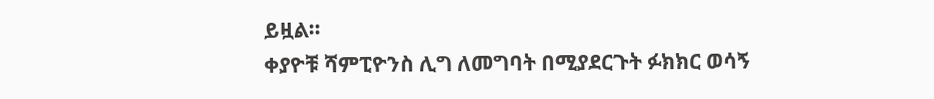ይዟል።
ቀያዮቹ ሻምፒዮንስ ሊግ ለመግባት በሚያደርጉት ፉክክር ወሳኝ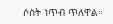ሶስት ነጥብ ጥለዋል።